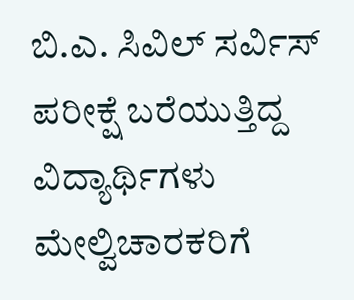ಬಿ.ಎ. ಸಿವಿಲ್ ಸರ್ವಿಸ್ ಪರೀಕ್ಷೆ ಬರೆಯುತ್ತಿದ್ದ ವಿದ್ಯಾರ್ಥಿಗಳು ಮೇಲ್ವಿಚಾರಕರಿಗೆ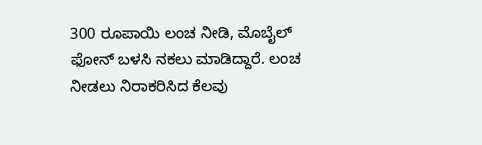300 ರೂಪಾಯಿ ಲಂಚ ನೀಡಿ, ಮೊಬೈಲ್ ಫೋನ್ ಬಳಸಿ ನಕಲು ಮಾಡಿದ್ದಾರೆ. ಲಂಚ ನೀಡಲು ನಿರಾಕರಿಸಿದ ಕೆಲವು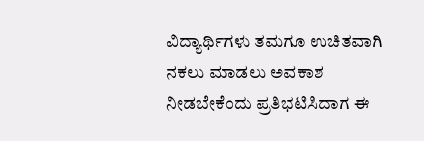ವಿದ್ಯಾರ್ಥಿಗಳು ತಮಗೂ ಉಚಿತವಾಗಿ ನಕಲು ಮಾಡಲು ಅವಕಾಶ ನೀಡಬೇಕೆಂದು ಪ್ರತಿಭಟಿಸಿದಾಗ ಈ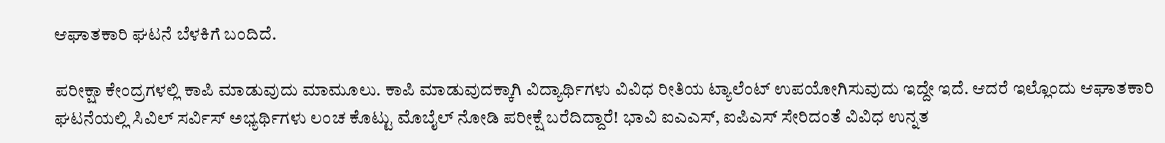ಆಘಾತಕಾರಿ ಘಟನೆ ಬೆಳಕಿಗೆ ಬಂದಿದೆ.

ಪರೀಕ್ಷಾ ಕೇಂದ್ರಗಳಲ್ಲಿ ಕಾಪಿ ಮಾಡುವುದು ಮಾಮೂಲು. ಕಾಪಿ ಮಾಡುವುದಕ್ಕಾಗಿ ವಿದ್ಯಾರ್ಥಿಗಳು ವಿವಿಧ ರೀತಿಯ ಟ್ಯಾಲೆಂಟ್ ಉಪಯೋಗಿಸುವುದು ಇದ್ದೇ ಇದೆ. ಆದರೆ ಇಲ್ಲೊಂದು ಆಘಾತಕಾರಿ ಘಟನೆಯಲ್ಲಿ ಸಿವಿಲ್ ಸರ್ವಿಸ್ ಅಭ್ಯರ್ಥಿಗಳು ಲಂಚ ಕೊಟ್ಟು ಮೊಬೈಲ್ ನೋಡಿ ಪರೀಕ್ಷೆ ಬರೆದಿದ್ದಾರೆ! ಭಾವಿ ಐಎಎಸ್, ಐಪಿಎಸ್ ಸೇರಿದಂತೆ ವಿವಿಧ ಉನ್ನತ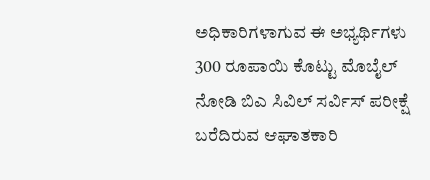ಅಧಿಕಾರಿಗಳಾಗುವ ಈ ಅಭ್ಯರ್ಥಿಗಳು 300 ರೂಪಾಯಿ ಕೊಟ್ಟು ಮೊಬೈಲ್ ನೋಡಿ ಬಿಎ ಸಿವಿಲ್ ಸರ್ವಿಸ್ ಪರೀಕ್ಷೆ ಬರೆದಿರುವ ಆಘಾತಕಾರಿ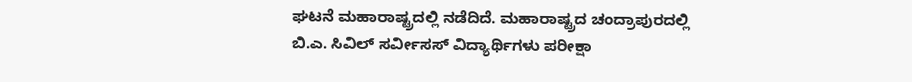ಘಟನೆ ಮಹಾರಾಷ್ಟ್ರದಲ್ಲಿ ನಡೆದಿದೆ. ಮಹಾರಾಷ್ಟ್ರದ ಚಂದ್ರಾಪುರದಲ್ಲಿ ಬಿ.ಎ. ಸಿವಿಲ್ ಸರ್ವೀಸಸ್ ವಿದ್ಯಾರ್ಥಿಗಳು ಪರೀಕ್ಷಾ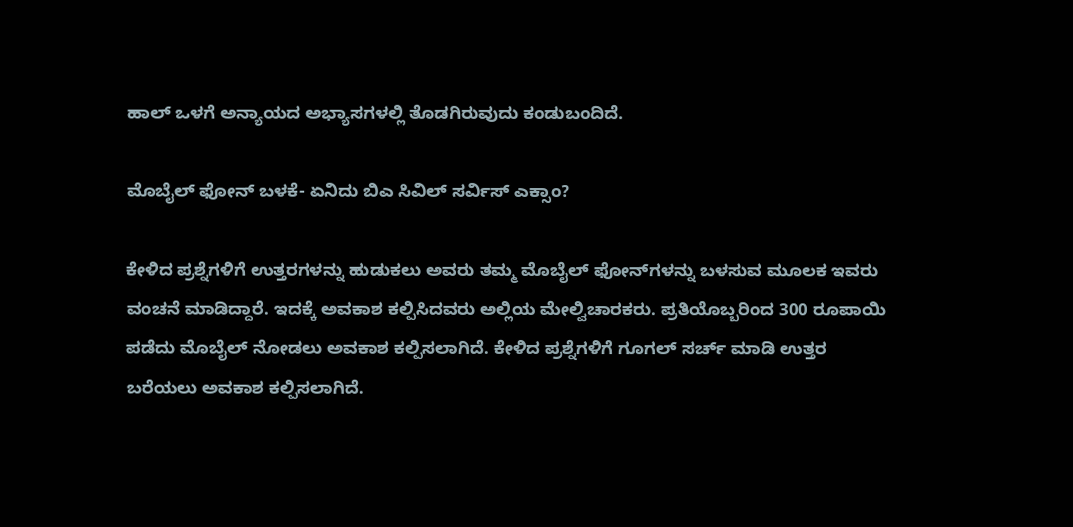ಹಾಲ್ ಒಳಗೆ ಅನ್ಯಾಯದ ಅಭ್ಯಾಸಗಳಲ್ಲಿ ತೊಡಗಿರುವುದು ಕಂಡುಬಂದಿದೆ.

ಮೊಬೈಲ್ ಫೋನ್ ಬಳಕೆ- ಏನಿದು ಬಿಎ ಸಿವಿಲ್ ಸರ್ವಿಸ್ ಎಕ್ಸಾಂ?

ಕೇಳಿದ ಪ್ರಶ್ನೆಗಳಿಗೆ ಉತ್ತರಗಳನ್ನು ಹುಡುಕಲು ಅವರು ತಮ್ಮ ಮೊಬೈಲ್ ಫೋನ್‌ಗಳನ್ನು ಬಳಸುವ ಮೂಲಕ ಇವರು ವಂಚನೆ ಮಾಡಿದ್ದಾರೆ. ಇದಕ್ಕೆ ಅವಕಾಶ ಕಲ್ಪಿಸಿದವರು ಅಲ್ಲಿಯ ಮೇಲ್ವಿಚಾರಕರು. ಪ್ರತಿಯೊಬ್ಬರಿಂದ 300 ರೂಪಾಯಿ ಪಡೆದು ಮೊಬೈಲ್ ನೋಡಲು ಅವಕಾಶ ಕಲ್ಪಿಸಲಾಗಿದೆ. ಕೇಳಿದ ಪ್ರಶ್ನೆಗಳಿಗೆ ಗೂಗಲ್ ಸರ್ಚ್ ಮಾಡಿ ಉತ್ತರ ಬರೆಯಲು ಅವಕಾಶ ಕಲ್ಪಿಸಲಾಗಿದೆ.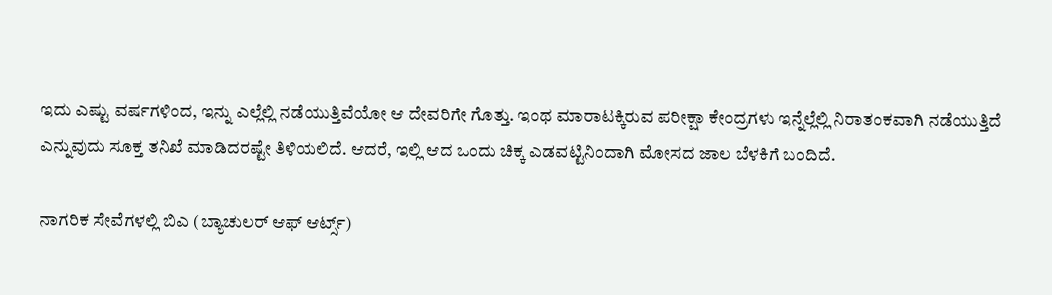ಇದು ಎಷ್ಟು ವರ್ಷಗಳಿಂದ, ಇನ್ನು ಎಲ್ಲೆಲ್ಲಿ ನಡೆಯುತ್ತಿವೆಯೋ ಆ ದೇವರಿಗೇ ಗೊತ್ತು. ಇಂಥ ಮಾರಾಟಕ್ಕಿರುವ ಪರೀಕ್ಷಾ ಕೇಂದ್ರಗಳು ಇನ್ನೆಲ್ಲೆಲ್ಲಿ ನಿರಾತಂಕವಾಗಿ ನಡೆಯುತ್ತಿದೆ ಎನ್ನುವುದು ಸೂಕ್ತ ತನಿಖೆ ಮಾಡಿದರಷ್ಟೇ ತಿಳಿಯಲಿದೆ. ಆದರೆ, ಇಲ್ಲಿ ಆದ ಒಂದು ಚಿಕ್ಕ ಎಡವಟ್ಟಿನಿಂದಾಗಿ ಮೋಸದ ಜಾಲ ಬೆಳಕಿಗೆ ಬಂದಿದೆ.

ನಾಗರಿಕ ಸೇವೆಗಳಲ್ಲಿ ಬಿಎ (ಬ್ಯಾಚುಲರ್ ಆಫ್ ಆರ್ಟ್ಸ್)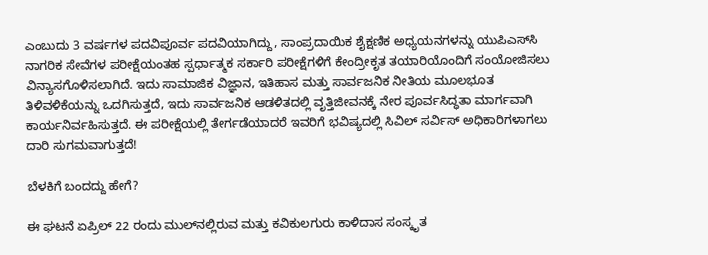ಎಂಬುದು 3 ವರ್ಷಗಳ ಪದವಿಪೂರ್ವ ಪದವಿಯಾಗಿದ್ದು, ಸಾಂಪ್ರದಾಯಿಕ ಶೈಕ್ಷಣಿಕ ಅಧ್ಯಯನಗಳನ್ನು ಯುಪಿಎಸ್‌ಸಿ ನಾಗರಿಕ ಸೇವೆಗಳ ಪರೀಕ್ಷೆಯಂತಹ ಸ್ಪರ್ಧಾತ್ಮಕ ಸರ್ಕಾರಿ ಪರೀಕ್ಷೆಗಳಿಗೆ ಕೇಂದ್ರೀಕೃತ ತಯಾರಿಯೊಂದಿಗೆ ಸಂಯೋಜಿಸಲು ವಿನ್ಯಾಸಗೊಳಿಸಲಾಗಿದೆ. ಇದು ಸಾಮಾಜಿಕ ವಿಜ್ಞಾನ, ಇತಿಹಾಸ ಮತ್ತು ಸಾರ್ವಜನಿಕ ನೀತಿಯ ಮೂಲಭೂತ ತಿಳಿವಳಿಕೆಯನ್ನು ಒದಗಿಸುತ್ತದೆ, ಇದು ಸಾರ್ವಜನಿಕ ಆಡಳಿತದಲ್ಲಿ ವೃತ್ತಿಜೀವನಕ್ಕೆ ನೇರ ಪೂರ್ವಸಿದ್ಧತಾ ಮಾರ್ಗವಾಗಿ ಕಾರ್ಯನಿರ್ವಹಿಸುತ್ತದೆ. ಈ ಪರೀಕ್ಷೆಯಲ್ಲಿ ತೇರ್ಗಡೆಯಾದರೆ ಇವರಿಗೆ ಭವಿಷ್ಯದಲ್ಲಿ ಸಿವಿಲ್ ಸರ್ವಿಸ್ ಅಧಿಕಾರಿಗಳಾಗಲು ದಾರಿ ಸುಗಮವಾಗುತ್ತದೆ!

ಬೆಳಕಿಗೆ ಬಂದದ್ದು ಹೇಗೆ?

ಈ ಘಟನೆ ಏಪ್ರಿಲ್ 22 ರಂದು ಮುಲ್‌ನಲ್ಲಿರುವ ಮತ್ತು ಕವಿಕುಲಗುರು ಕಾಳಿದಾಸ ಸಂಸ್ಕೃತ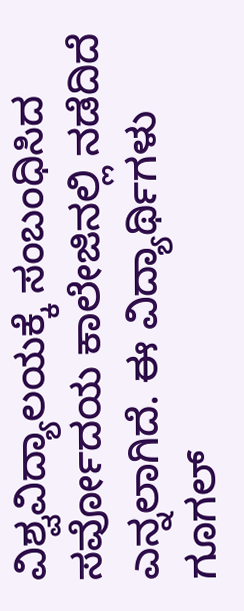ವಿಶ್ವವಿದ್ಯಾಲಯಕ್ಕೆ ಸಂಬಂಧಿಸಿದ ಸರ್ವೋದಯ ಕಾಲೇಜಿನಲ್ಲಿ ನಡೆದಿದೆ ಎನ್ನಲಾಗಿದೆ. ಈ ವಿದ್ಯಾರ್ಥಿಗಳು ಗೂಗಲ್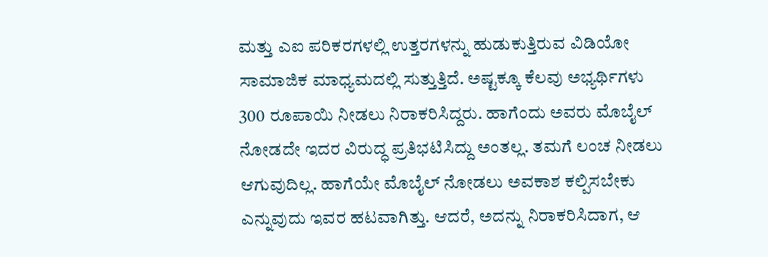ಮತ್ತು ಎಐ ಪರಿಕರಗಳಲ್ಲಿ ಉತ್ತರಗಳನ್ನು ಹುಡುಕುತ್ತಿರುವ ವಿಡಿಯೋ ಸಾಮಾಜಿಕ ಮಾಧ್ಯಮದಲ್ಲಿ ಸುತ್ತುತ್ತಿದೆ. ಅಷ್ಟಕ್ಕೂ ಕೆಲವು ಅಭ್ಯರ್ಥಿಗಳು 300 ರೂಪಾಯಿ ನೀಡಲು ನಿರಾಕರಿಸಿದ್ದರು. ಹಾಗೆಂದು ಅವರು ಮೊಬೈಲ್ ನೋಡದೇ ಇದರ ವಿರುದ್ಧ ಪ್ರತಿಭಟಿಸಿದ್ದು ಅಂತಲ್ಲ. ತಮಗೆ ಲಂಚ ನೀಡಲು ಆಗುವುದಿಲ್ಲ. ಹಾಗೆಯೇ ಮೊಬೈಲ್ ನೋಡಲು ಅವಕಾಶ ಕಲ್ಪಿಸಬೇಕು ಎನ್ನುವುದು ಇವರ ಹಟವಾಗಿತ್ತು. ಆದರೆ, ಅದನ್ನು ನಿರಾಕರಿಸಿದಾಗ, ಆ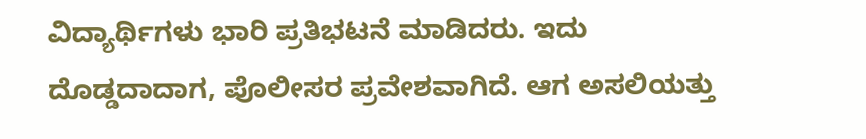ವಿದ್ಯಾರ್ಥಿಗಳು ಭಾರಿ ಪ್ರತಿಭಟನೆ ಮಾಡಿದರು. ಇದು ದೊಡ್ಡದಾದಾಗ, ಪೊಲೀಸರ ಪ್ರವೇಶವಾಗಿದೆ. ಆಗ ಅಸಲಿಯತ್ತು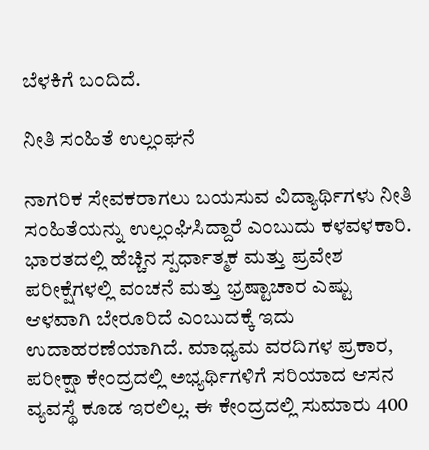ಬೆಳಕಿಗೆ ಬಂದಿದೆ.

ನೀತಿ ಸಂಹಿತೆ ಉಲ್ಲಂಘನೆ

ನಾಗರಿಕ ಸೇವಕರಾಗಲು ಬಯಸುವ ವಿದ್ಯಾರ್ಥಿಗಳು ನೀತಿ ಸಂಹಿತೆಯನ್ನು ಉಲ್ಲಂಘಿಸಿದ್ದಾರೆ ಎಂಬುದು ಕಳವಳಕಾರಿ. ಭಾರತದಲ್ಲಿ ಹೆಚ್ಚಿನ ಸ್ಪರ್ಧಾತ್ಮಕ ಮತ್ತು ಪ್ರವೇಶ ಪರೀಕ್ಷೆಗಳಲ್ಲಿ ವಂಚನೆ ಮತ್ತು ಭ್ರಷ್ಟಾಚಾರ ಎಷ್ಟು ಆಳವಾಗಿ ಬೇರೂರಿದೆ ಎಂಬುದಕ್ಕೆ ಇದು ಉದಾಹರಣೆಯಾಗಿದೆ. ಮಾಧ್ಯಮ ವರದಿಗಳ ಪ್ರಕಾರ, ಪರೀಕ್ಷಾ ಕೇಂದ್ರದಲ್ಲಿ ಅಭ್ಯರ್ಥಿಗಳಿಗೆ ಸರಿಯಾದ ಆಸನ ವ್ಯವಸ್ಥೆ ಕೂಡ ಇರಲಿಲ್ಲ. ಈ ಕೇಂದ್ರದಲ್ಲಿ ಸುಮಾರು 400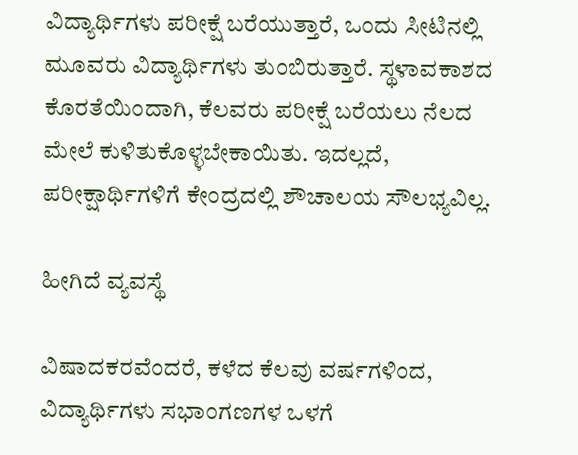ವಿದ್ಯಾರ್ಥಿಗಳು ಪರೀಕ್ಷೆ ಬರೆಯುತ್ತಾರೆ, ಒಂದು ಸೀಟಿನಲ್ಲಿ ಮೂವರು ವಿದ್ಯಾರ್ಥಿಗಳು ತುಂಬಿರುತ್ತಾರೆ. ಸ್ಥಳಾವಕಾಶದ ಕೊರತೆಯಿಂದಾಗಿ, ಕೆಲವರು ಪರೀಕ್ಷೆ ಬರೆಯಲು ನೆಲದ ಮೇಲೆ ಕುಳಿತುಕೊಳ್ಳಬೇಕಾಯಿತು. ಇದಲ್ಲದೆ, ಪರೀಕ್ಷಾರ್ಥಿಗಳಿಗೆ ಕೇಂದ್ರದಲ್ಲಿ ಶೌಚಾಲಯ ಸೌಲಭ್ಯವಿಲ್ಲ.

ಹೀಗಿದೆ ವ್ಯವಸ್ಥೆ

ವಿಷಾದಕರವೆಂದರೆ, ಕಳೆದ ಕೆಲವು ವರ್ಷಗಳಿಂದ, ವಿದ್ಯಾರ್ಥಿಗಳು ಸಭಾಂಗಣಗಳ ಒಳಗೆ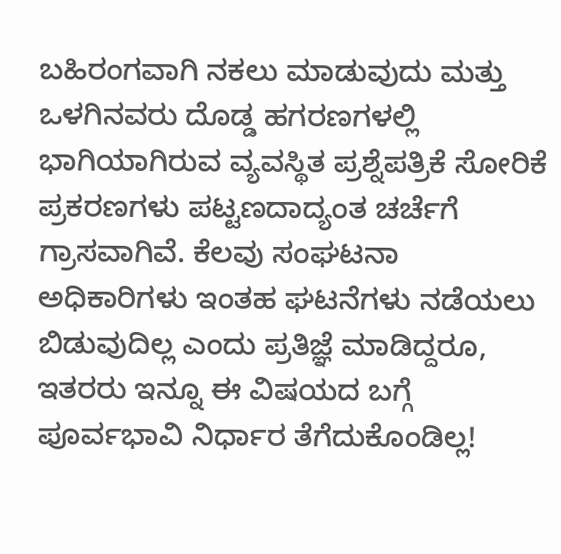ಬಹಿರಂಗವಾಗಿ ನಕಲು ಮಾಡುವುದು ಮತ್ತು ಒಳಗಿನವರು ದೊಡ್ಡ ಹಗರಣಗಳಲ್ಲಿ ಭಾಗಿಯಾಗಿರುವ ವ್ಯವಸ್ಥಿತ ಪ್ರಶ್ನೆಪತ್ರಿಕೆ ಸೋರಿಕೆ ಪ್ರಕರಣಗಳು ಪಟ್ಟಣದಾದ್ಯಂತ ಚರ್ಚೆಗೆ ಗ್ರಾಸವಾಗಿವೆ. ಕೆಲವು ಸಂಘಟನಾ ಅಧಿಕಾರಿಗಳು ಇಂತಹ ಘಟನೆಗಳು ನಡೆಯಲು ಬಿಡುವುದಿಲ್ಲ ಎಂದು ಪ್ರತಿಜ್ಞೆ ಮಾಡಿದ್ದರೂ, ಇತರರು ಇನ್ನೂ ಈ ವಿಷಯದ ಬಗ್ಗೆ ಪೂರ್ವಭಾವಿ ನಿರ್ಧಾರ ತೆಗೆದುಕೊಂಡಿಲ್ಲ!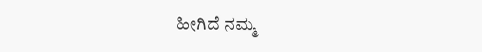ಹೀಗಿದೆ ನಮ್ಮ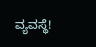ವ್ಯವಸ್ಥೆ!